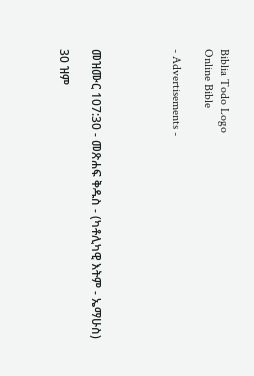Biblia Todo Logo
Online Bible

- Advertisements -




መዝሙር 107:30 - መጽሐፍ ቅዱስ - (ካቶሊካዊ እትም - ኤማሁስ)

30 ዝም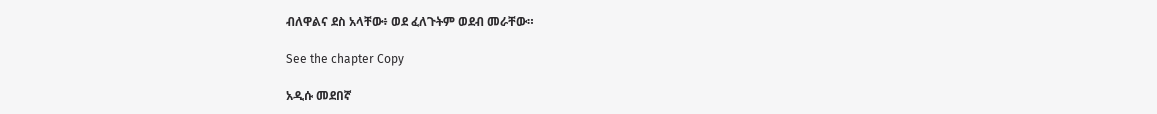ብለዋልና ደስ አላቸው፥ ወደ ፈለጉትም ወደብ መራቸው።

See the chapter Copy

አዲሱ መደበኛ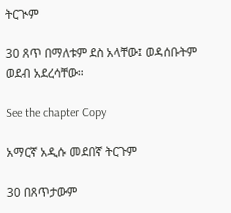ትርጒም

30 ጸጥ በማለቱም ደስ አላቸው፤ ወዳሰቡትም ወደብ አደረሳቸው።

See the chapter Copy

አማርኛ አዲሱ መደበኛ ትርጉም

30 በጸጥታውም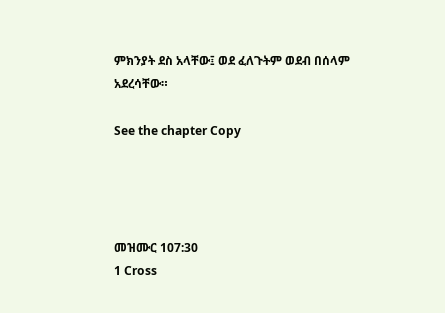ምክንያት ደስ አላቸው፤ ወደ ፈለጉትም ወደብ በሰላም አደረሳቸው።

See the chapter Copy




መዝሙር 107:30
1 Cross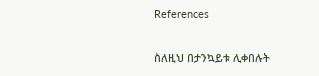References

ስለዚህ በታንኳይቱ ሊቀበሉት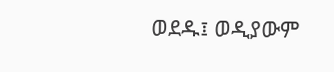ወደዱ፤ ወዲያውም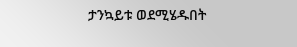ታንኳይቱ ወደሚሄዱበት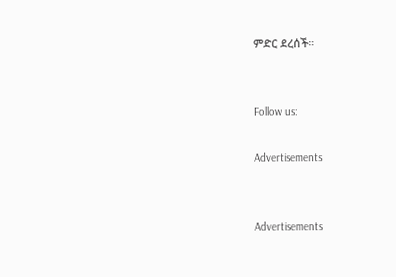ምድር ደረሰች።


Follow us:

Advertisements


Advertisements